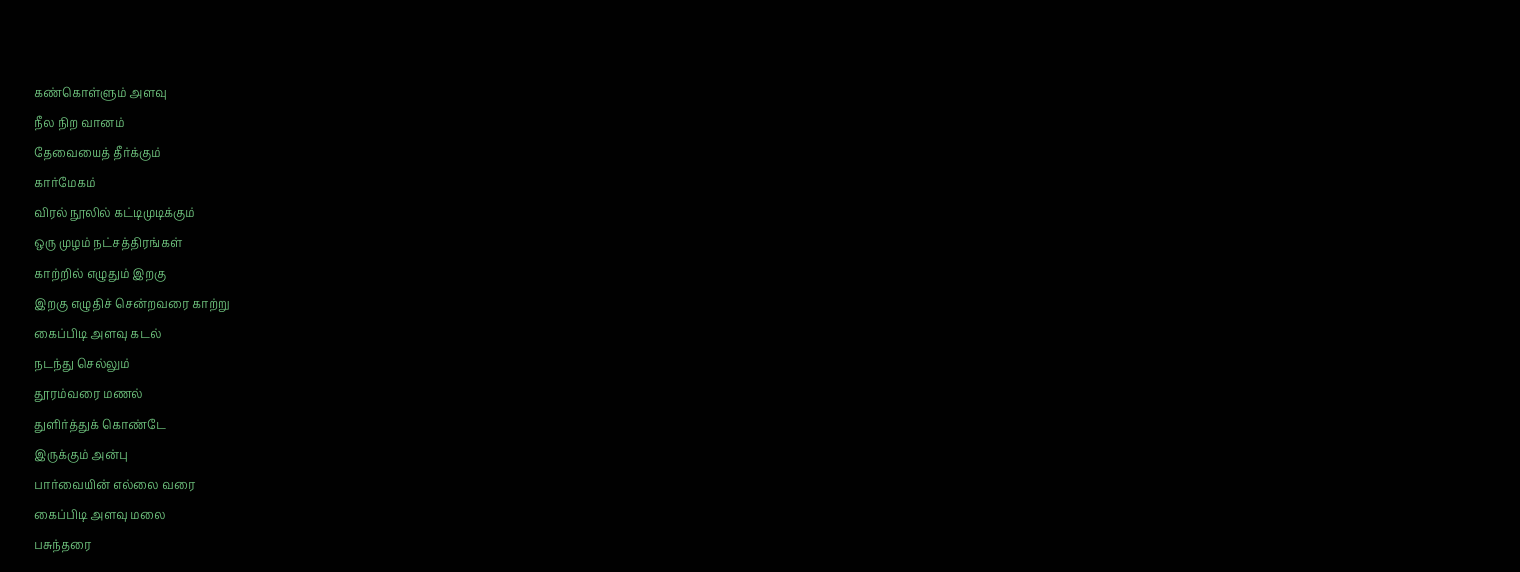கண்கொள்ளும் அளவு
நீல நிற வானம்
தேவையைத் தீர்க்கும்
கார்மேகம்
விரல் நூலில் கட்டிமுடிக்கும்
ஒரு முழம் நட்சத்திரங்கள்
காற்றில் எழுதும் இறகு
இறகு எழுதிச் சென்றவரை காற்று
கைப்பிடி அளவு கடல்
நடந்து செல்லும்
தூரம்வரை மணல்
துளிர்த்துக் கொண்டே
இருக்கும் அன்பு
பார்வையின் எல்லை வரை
கைப்பிடி அளவு மலை
பசுந்தரை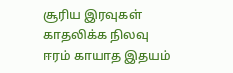சூரிய இரவுகள்
காதலிக்க நிலவு
ஈரம் காயாத இதயம்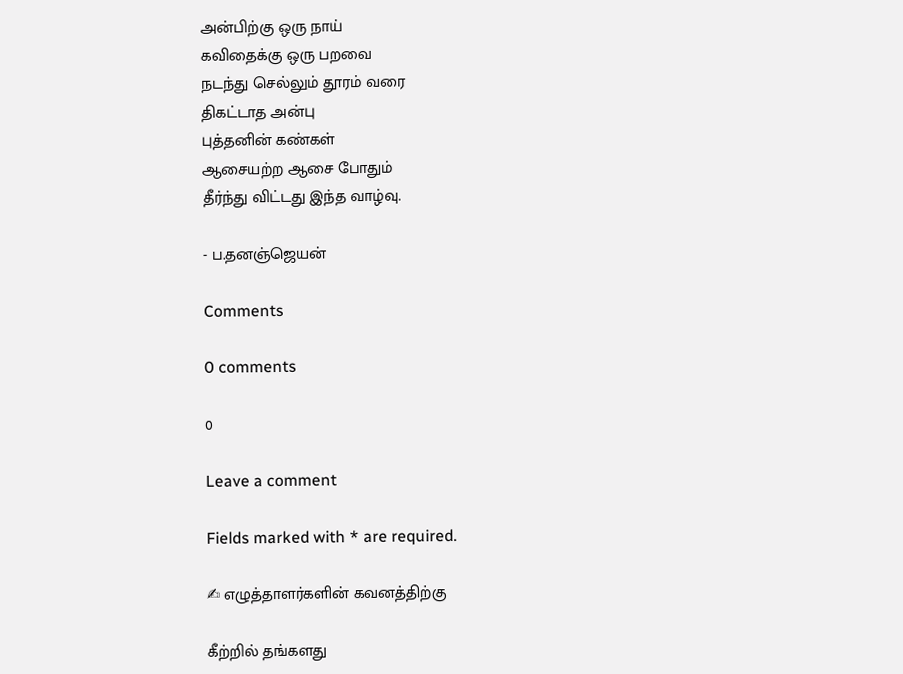அன்பிற்கு ஒரு நாய்
கவிதைக்கு ஒரு பறவை
நடந்து செல்லும் தூரம் வரை
திகட்டாத அன்பு
புத்தனின் கண்கள்
ஆசையற்ற ஆசை போதும்
தீர்ந்து விட்டது இந்த வாழ்வு.

- ப.தனஞ்ஜெயன்

Comments

0 comments

0

Leave a comment

Fields marked with * are required.

✍ எழுத்தாளர்களின் கவனத்திற்கு

கீற்றில் தங்களது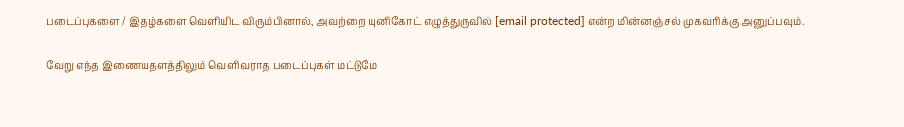படைப்புகளை / இதழ்களை வெளியிட விரும்பினால், அவற்றை யுனிகோட் எழுத்துருவில் [email protected] என்ற மின்னஞ்சல் முகவரிக்கு அனுப்பவும்.

வேறு எந்த இணையதளத்திலும் வெளிவராத படைப்புகள் மட்டுமே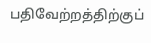பதிவேற்றத்திற்குப்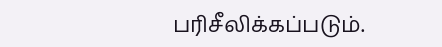பரிசீலிக்கப்படும்.